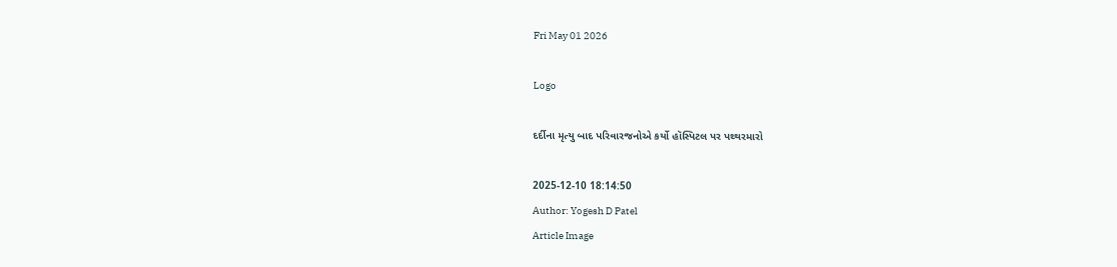Fri May 01 2026

Logo

દર્દીના મૃત્યુ બાદ પરિવારજનોએ કર્યો હૉસ્પિટલ પર પથ્થરમારો

2025-12-10 18:14:50
Author: Yogesh D Patel
Article Image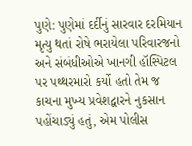પુણે: પુણેમાં દર્દીનું સારવાર દરમિયાન મૃત્યુ થતાં રોષે ભરાયેલા પરિવારજનો અને સંબંધીઓએ ખાનગી હૉસ્પિટલ પર પથ્થરમારો કર્યો હતો તેમ જ કાચના મુખ્ય પ્રવેશદ્વારને નુકસાન પહોંચાડ્યું હતું, એમ પોલીસ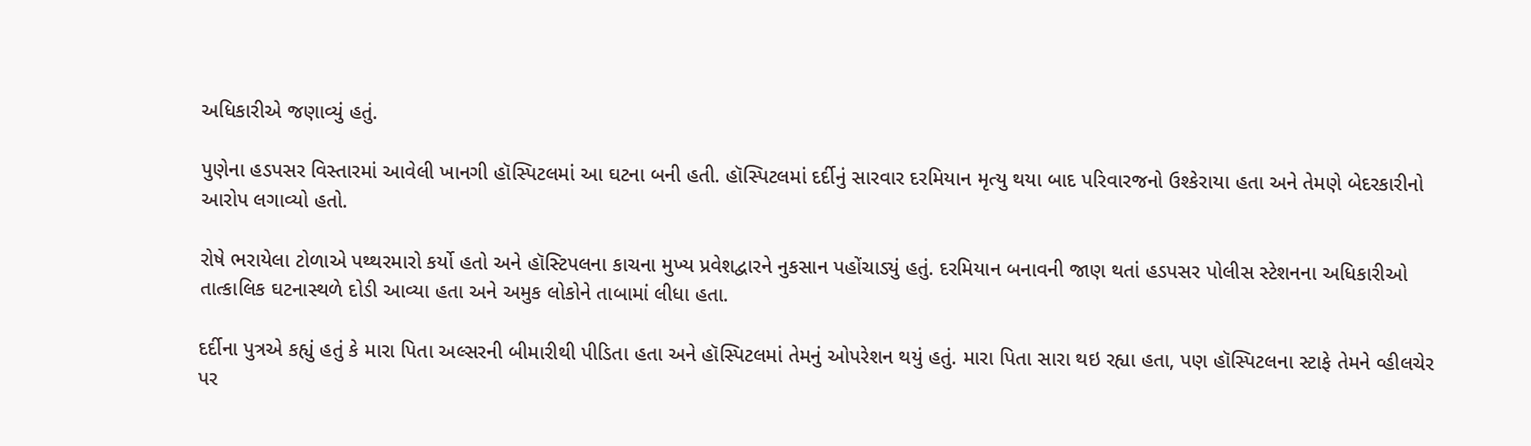અધિકારીએ જણાવ્યું હતું.

પુણેના હડપસર વિસ્તારમાં આવેલી ખાનગી હૉસ્પિટલમાં આ ઘટના બની હતી. હૉસ્પિટલમાં દર્દીનું સારવાર દરમિયાન મૃત્યુ થયા બાદ પરિવારજનો ઉશ્કેરાયા હતા અને તેમણે બેદરકારીનો આરોપ લગાવ્યો હતો.

રોષે ભરાયેલા ટોળાએ પથ્થરમારો કર્યો હતો અને હૉસ્ટિપલના કાચના મુખ્ય પ્રવેશદ્વારને નુકસાન પહોંચાડ્યું હતું. દરમિયાન બનાવની જાણ થતાં હડપસર પોલીસ સ્ટેશનના અધિકારીઓ તાત્કાલિક ઘટનાસ્થળે દોડી આવ્યા હતા અને અમુક લોકોને તાબામાં લીધા હતા.

દર્દીના પુત્રએ કહ્યું હતું કે મારા પિતા અલ્સરની બીમારીથી પીડિતા હતા અને હૉસ્પિટલમાં તેમનું ઓપરેશન થયું હતું. મારા પિતા સારા થઇ રહ્યા હતા, પણ હૉસ્પિટલના સ્ટાફે તેમને વ્હીલચેર પર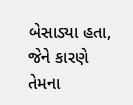બેસાડ્યા હતા, જેને કારણે તેમના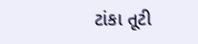ટાંકા તૂટી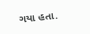ગયા હતા.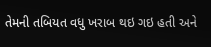તેમની તબિયત વધુ ખરાબ થઇ ગઇ હતી અને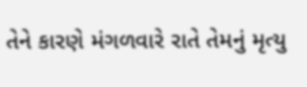તેને કારણે મંગળવારે રાતે તેમનું મૃત્યુ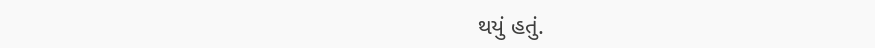થયું હતું.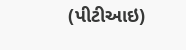(પીટીઆઇ)